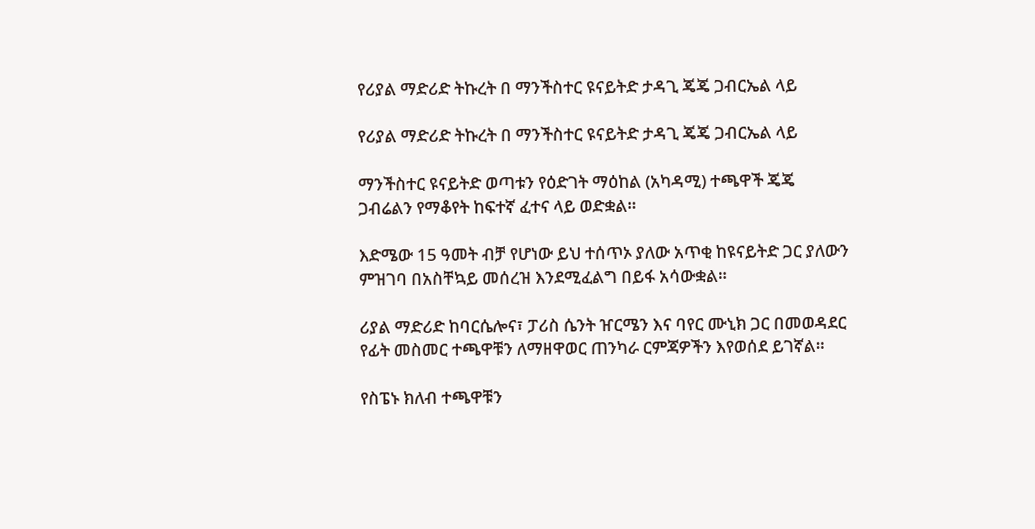የሪያል ማድሪድ ትኩረት በ ማንችስተር ዩናይትድ ታዳጊ ጄጄ ጋብርኤል ላይ

የሪያል ማድሪድ ትኩረት በ ማንችስተር ዩናይትድ ታዳጊ ጄጄ ጋብርኤል ላይ

ማንችስተር ዩናይትድ ወጣቱን የዕድገት ማዕከል (አካዳሚ) ተጫዋች ጄጄ ጋብሬልን የማቆየት ከፍተኛ ፈተና ላይ ወድቋል።

እድሜው 15 ዓመት ብቻ የሆነው ይህ ተሰጥኦ ያለው አጥቂ ከዩናይትድ ጋር ያለውን ምዝገባ በአስቸኳይ መሰረዝ እንደሚፈልግ በይፋ አሳውቋል።

ሪያል ማድሪድ ከባርሴሎና፣ ፓሪስ ሴንት ዠርሜን እና ባየር ሙኒክ ጋር በመወዳደር የፊት መስመር ተጫዋቹን ለማዘዋወር ጠንካራ ርምጃዎችን እየወሰደ ይገኛል።

የስፔኑ ክለብ ተጫዋቹን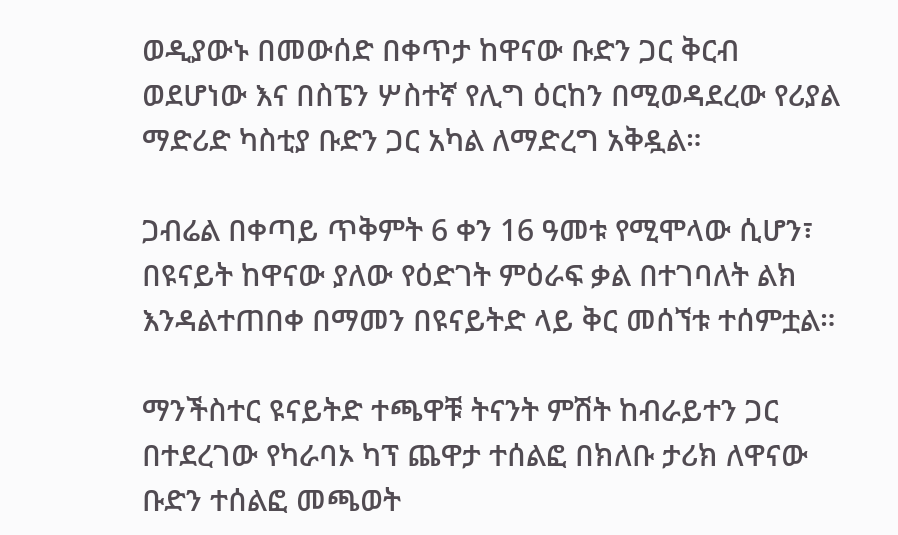ወዲያውኑ በመውሰድ በቀጥታ ከዋናው ቡድን ጋር ቅርብ ወደሆነው እና በስፔን ሦስተኛ የሊግ ዕርከን በሚወዳደረው የሪያል ማድሪድ ካስቲያ ቡድን ጋር አካል ለማድረግ አቅዷል።

ጋብሬል በቀጣይ ጥቅምት 6 ቀን 16 ዓመቱ የሚሞላው ሲሆን፣ በዩናይት ከዋናው ያለው የዕድገት ምዕራፍ ቃል በተገባለት ልክ እንዳልተጠበቀ በማመን በዩናይትድ ላይ ቅር መሰኘቱ ተሰምቷል።

ማንችስተር ዩናይትድ ተጫዋቹ ትናንት ምሽት ከብራይተን ጋር በተደረገው የካራባኦ ካፕ ጨዋታ ተሰልፎ በክለቡ ታሪክ ለዋናው ቡድን ተሰልፎ መጫወት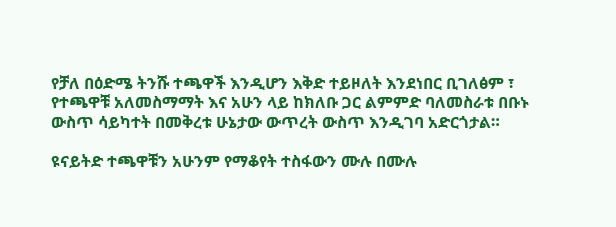የቻለ በዕድሜ ትንሹ ተጫዋች እንዲሆን እቅድ ተይዞለት እንደነበር ቢገለፅም ፣ የተጫዋቹ አለመስማማት እና አሁን ላይ ከክለቡ ጋር ልምምድ ባለመስራቱ በቡኑ ውስጥ ሳይካተት በመቅረቱ ሁኔታው ውጥረት ውስጥ እንዲገባ አድርጎታል።

ዩናይትድ ተጫዋቹን አሁንም የማቆየት ተስፋውን ሙሉ በሙሉ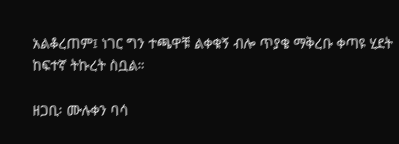አልቆረጠም፤ ነገር ግን ተጫዋቹ ልቀቁኝ ብሎ ጥያቄ ማቅረቡ ቀጣዩ ሂደት ከፍተኛ ትኩረት ስቧል።

ዘጋቢ፡ ሙሉቀን ባሳ